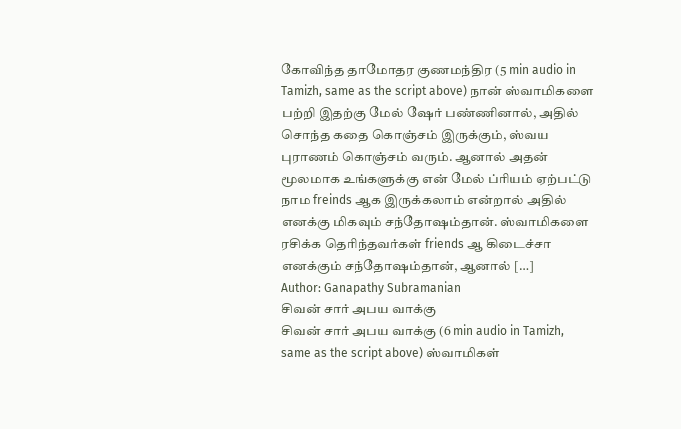கோவிந்த தாமோதர குணமந்திர (5 min audio in Tamizh, same as the script above) நான் ஸ்வாமிகளை பற்றி இதற்கு மேல் ஷேர் பண்ணினால், அதில் சொந்த கதை கொஞ்சம் இருக்கும், ஸ்வய புராணம் கொஞ்சம் வரும். ஆனால் அதன் மூலமாக உங்களுக்கு என் மேல் ப்ரியம் ஏற்பட்டு நாம freinds ஆக இருக்கலாம் என்றால் அதில் எனக்கு மிகவும் சந்தோஷம்தான். ஸ்வாமிகளை ரசிக்க தெரிந்தவர்கள் friends ஆ கிடைச்சா எனக்கும் சந்தோஷம்தான், ஆனால் […]
Author: Ganapathy Subramanian
சிவன் சார் அபய வாக்கு
சிவன் சார் அபய வாக்கு (6 min audio in Tamizh, same as the script above) ஸ்வாமிகள்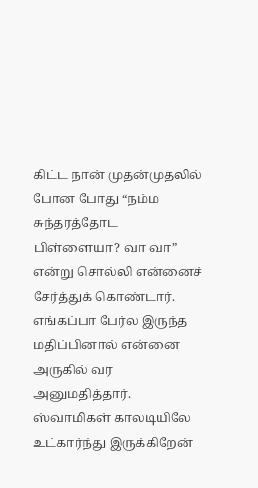கிட்ட நான் முதன்முதலில் போன போது “நம்ம சுந்தரத்தோட பிள்ளையா? வா வா” என்று சொல்லி என்னைச் சேர்த்துக் கொண்டார். எங்கப்பா பேர்ல இருந்த மதிப்பினால் என்னை அருகில் வர அனுமதித்தார். ஸ்வாமிகள் காலடியிலே உட்கார்ந்து இருக்கிறேன்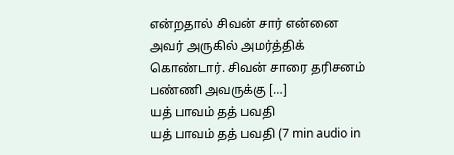என்றதால் சிவன் சார் என்னை அவர் அருகில் அமர்த்திக் கொண்டார். சிவன் சாரை தரிசனம் பண்ணி அவருக்கு […]
யத் பாவம் தத் பவதி
யத் பாவம் தத் பவதி (7 min audio in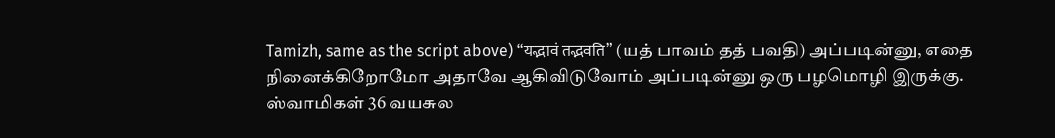Tamizh, same as the script above) “यद्भावं तद्भवति” (யத் பாவம் தத் பவதி) அப்படின்னு, எதை நினைக்கிறோமோ அதாவே ஆகிவிடுவோம் அப்படின்னு ஒரு பழமொழி இருக்கு. ஸ்வாமிகள் 36 வயசுல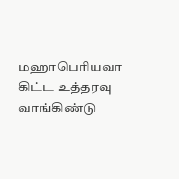மஹாபெரியவா கிட்ட உத்தரவு வாங்கிண்டு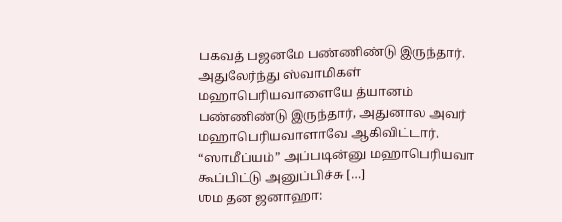பகவத் பஜனமே பண்ணிண்டு இருந்தார். அதுலேர்ந்து ஸ்வாமிகள் மஹாபெரியவாளையே த்யானம் பண்ணிண்டு இருந்தார், அதுனால அவர் மஹாபெரியவாளாவே ஆகிவிட்டார். “ஸாமீப்யம்” அப்படின்னு மஹாபெரியவா கூப்பிட்டு அனுப்பிச்சு […]
ஶம தன ஜனாஹா: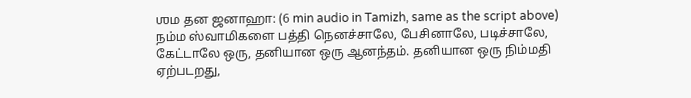ஶம தன ஜனாஹா: (6 min audio in Tamizh, same as the script above) நம்ம ஸ்வாமிகளை பத்தி நெனச்சாலே, பேசினாலே, படிச்சாலே, கேட்டாலே ஒரு, தனியான ஒரு ஆனந்தம். தனியான ஒரு நிம்மதி ஏற்படறது,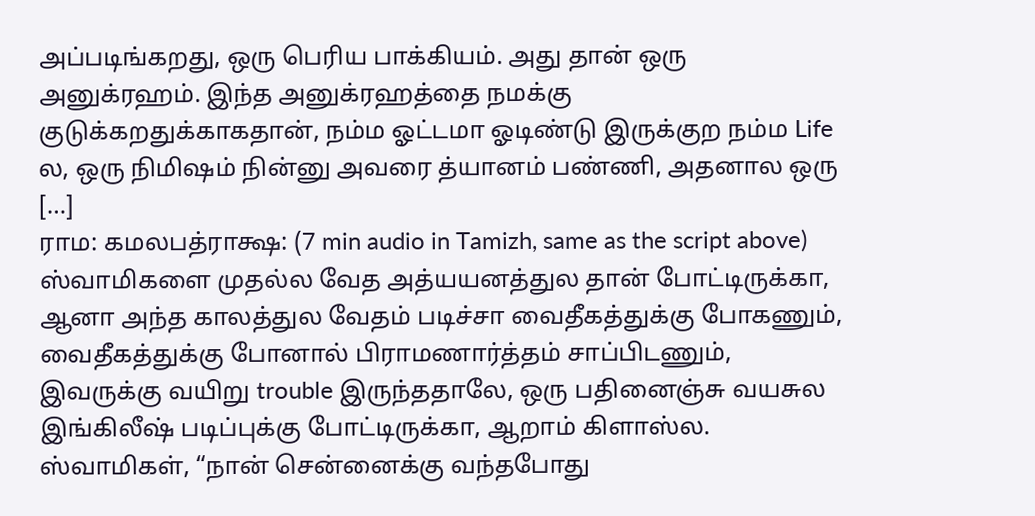அப்படிங்கறது, ஒரு பெரிய பாக்கியம். அது தான் ஒரு அனுக்ரஹம். இந்த அனுக்ரஹத்தை நமக்கு குடுக்கறதுக்காகதான், நம்ம ஓட்டமா ஓடிண்டு இருக்குற நம்ம Life ல, ஒரு நிமிஷம் நின்னு அவரை த்யானம் பண்ணி, அதனால ஒரு […]
ராம: கமலபத்ராக்ஷ: (7 min audio in Tamizh, same as the script above) ஸ்வாமிகளை முதல்ல வேத அத்யயனத்துல தான் போட்டிருக்கா, ஆனா அந்த காலத்துல வேதம் படிச்சா வைதீகத்துக்கு போகணும், வைதீகத்துக்கு போனால் பிராமணார்த்தம் சாப்பிடணும், இவருக்கு வயிறு trouble இருந்ததாலே, ஒரு பதினைஞ்சு வயசுல இங்கிலீஷ் படிப்புக்கு போட்டிருக்கா, ஆறாம் கிளாஸ்ல. ஸ்வாமிகள், “நான் சென்னைக்கு வந்தபோது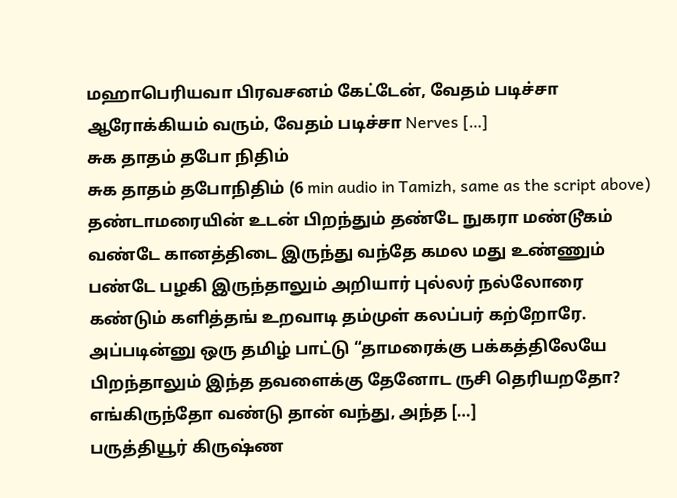மஹாபெரியவா பிரவசனம் கேட்டேன், வேதம் படிச்சா ஆரோக்கியம் வரும், வேதம் படிச்சா Nerves […]
சுக தாதம் தபோ நிதிம்
சுக தாதம் தபோநிதிம் (6 min audio in Tamizh, same as the script above) தண்டாமரையின் உடன் பிறந்தும் தண்டே நுகரா மண்டூகம் வண்டே கானத்திடை இருந்து வந்தே கமல மது உண்ணும் பண்டே பழகி இருந்தாலும் அறியார் புல்லர் நல்லோரை கண்டும் களித்தங் உறவாடி தம்முள் கலப்பர் கற்றோரே. அப்படின்னு ஒரு தமிழ் பாட்டு “தாமரைக்கு பக்கத்திலேயே பிறந்தாலும் இந்த தவளைக்கு தேனோட ருசி தெரியறதோ? எங்கிருந்தோ வண்டு தான் வந்து, அந்த […]
பருத்தியூர் கிருஷ்ண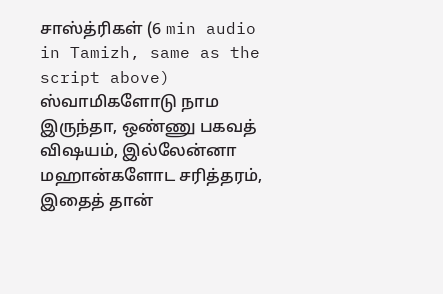சாஸ்த்ரிகள் (6 min audio in Tamizh, same as the script above) ஸ்வாமிகளோடு நாம இருந்தா, ஒண்ணு பகவத் விஷயம், இல்லேன்னா மஹான்களோட சரித்தரம், இதைத் தான்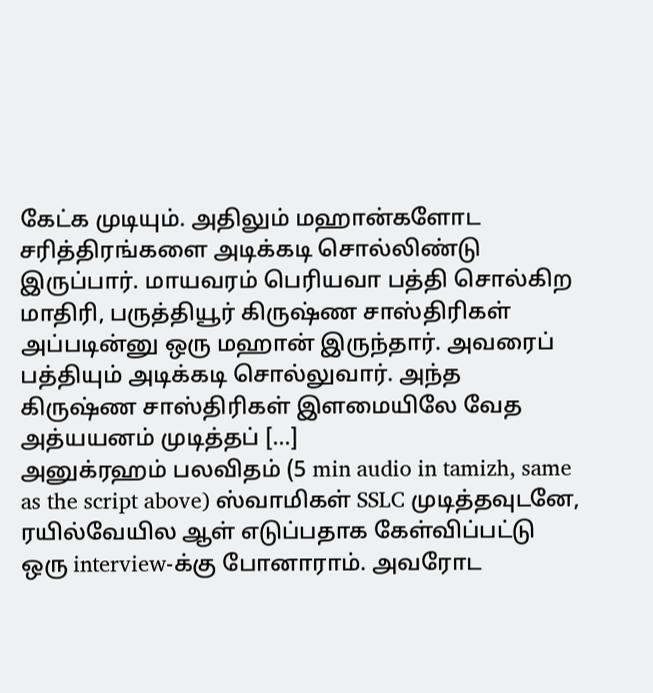கேட்க முடியும். அதிலும் மஹான்களோட சரித்திரங்களை அடிக்கடி சொல்லிண்டு இருப்பார். மாயவரம் பெரியவா பத்தி சொல்கிற மாதிரி, பருத்தியூர் கிருஷ்ண சாஸ்திரிகள் அப்படின்னு ஒரு மஹான் இருந்தார். அவரைப் பத்தியும் அடிக்கடி சொல்லுவார். அந்த கிருஷ்ண சாஸ்திரிகள் இளமையிலே வேத அத்யயனம் முடித்தப் […]
அனுக்ரஹம் பலவிதம் (5 min audio in tamizh, same as the script above) ஸ்வாமிகள் SSLC முடித்தவுடனே, ரயில்வேயில ஆள் எடுப்பதாக கேள்விப்பட்டு ஒரு interview-க்கு போனாராம். அவரோட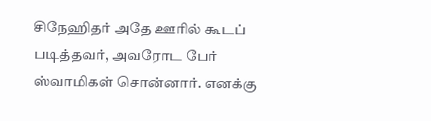சிநேஹிதர் அதே ஊரில் கூடப் படித்தவர், அவரோட பேர் ஸ்வாமிகள் சொன்னார். எனக்கு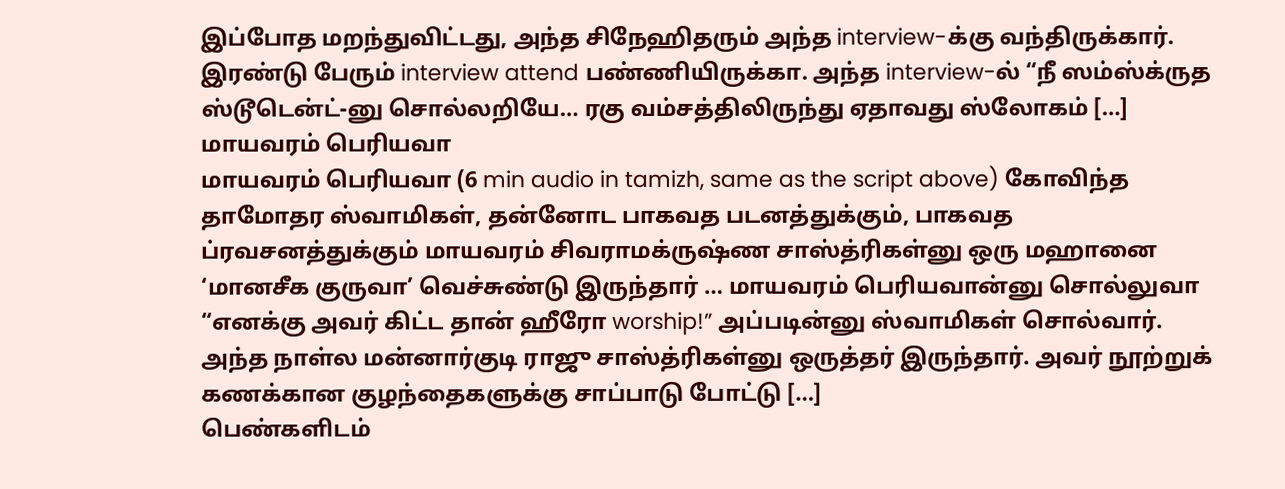இப்போத மறந்துவிட்டது, அந்த சிநேஹிதரும் அந்த interview-க்கு வந்திருக்கார். இரண்டு பேரும் interview attend பண்ணியிருக்கா. அந்த interview-ல் “நீ ஸம்ஸ்க்ருத ஸ்டூடென்ட்-னு சொல்லறியே… ரகு வம்சத்திலிருந்து ஏதாவது ஸ்லோகம் […]
மாயவரம் பெரியவா
மாயவரம் பெரியவா (6 min audio in tamizh, same as the script above) கோவிந்த தாமோதர ஸ்வாமிகள், தன்னோட பாகவத படனத்துக்கும், பாகவத ப்ரவசனத்துக்கும் மாயவரம் சிவராமக்ருஷ்ண சாஸ்த்ரிகள்னு ஒரு மஹானை ‘மானசீக குருவா’ வெச்சுண்டு இருந்தார் … மாயவரம் பெரியவான்னு சொல்லுவா “எனக்கு அவர் கிட்ட தான் ஹீரோ worship!” அப்படின்னு ஸ்வாமிகள் சொல்வார். அந்த நாள்ல மன்னார்குடி ராஜு சாஸ்த்ரிகள்னு ஒருத்தர் இருந்தார். அவர் நூற்றுக் கணக்கான குழந்தைகளுக்கு சாப்பாடு போட்டு […]
பெண்களிடம்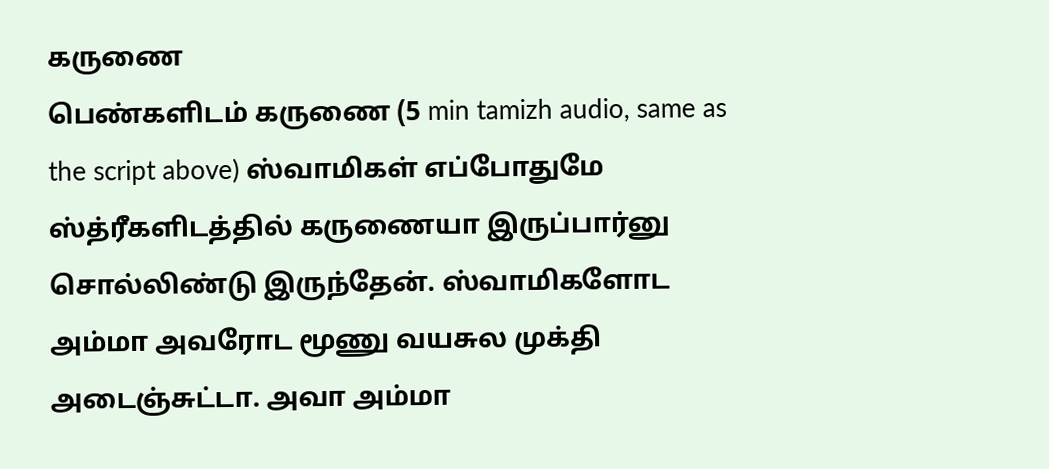கருணை
பெண்களிடம் கருணை (5 min tamizh audio, same as the script above) ஸ்வாமிகள் எப்போதுமே ஸ்த்ரீகளிடத்தில் கருணையா இருப்பார்னு சொல்லிண்டு இருந்தேன். ஸ்வாமிகளோட அம்மா அவரோட மூணு வயசுல முக்தி அடைஞ்சுட்டா. அவா அம்மா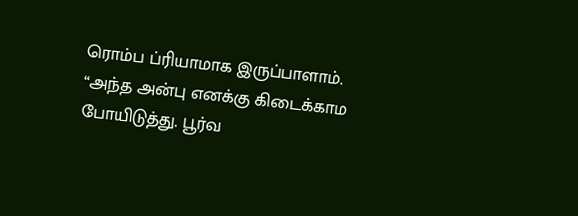ரொம்ப ப்ரியாமாக இருப்பாளாம். “அந்த அன்பு எனக்கு கிடைக்காம போயிடுத்து. பூர்வ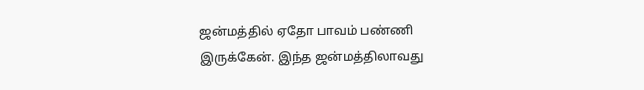ஜன்மத்தில் ஏதோ பாவம் பண்ணி இருக்கேன். இந்த ஜன்மத்திலாவது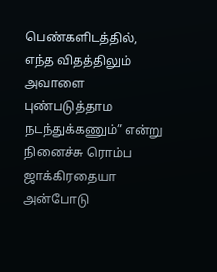பெண்களிடத்தில், எந்த விதத்திலும் அவாளை புண்படுத்தாம நடந்துக்கணும்” என்று நினைச்சு ரொம்ப ஜாக்கிரதையா அன்போடு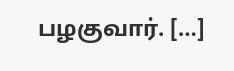பழகுவார். […]